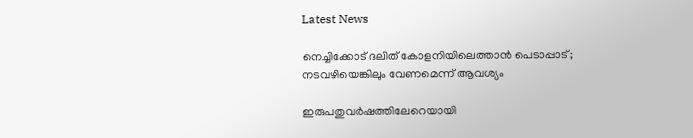Latest News

നെച്ചിക്കോട് ദലിത്‌ കോളനിയിലെത്താന്‍ പെടാപ്പാട്; നടവഴിയെങ്കിലും വേണമെന്ന് ആവശ്യം

ഇരുപതുവര്‍ഷത്തിലേറെയായി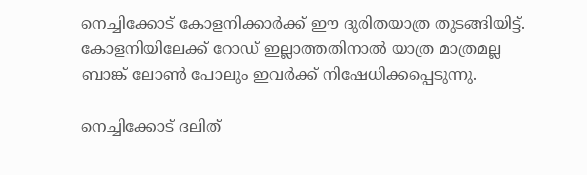നെച്ചിക്കോട് കോളനിക്കാര്‍ക്ക് ഈ ദുരിതയാത്ര തുടങ്ങിയിട്ട്. കോളനിയിലേക്ക് റോഡ് ഇല്ലാത്തതിനാല്‍ യാത്ര മാത്രമല്ല ബാങ്ക് ലോണ്‍ പോലും ഇവര്‍ക്ക് നിഷേധിക്കപ്പെടുന്നു.

നെച്ചിക്കോട് ദലിത്‌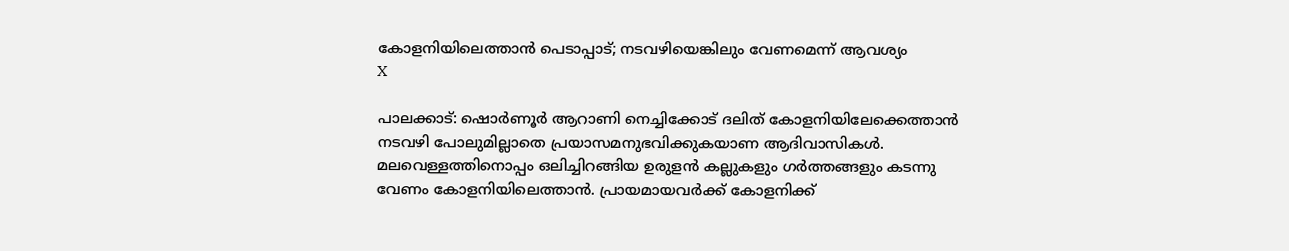കോളനിയിലെത്താന്‍ പെടാപ്പാട്; നടവഴിയെങ്കിലും വേണമെന്ന് ആവശ്യം
X

പാലക്കാട്: ഷൊര്‍ണൂര്‍ ആറാണി നെച്ചിക്കോട് ദലിത്‌ കോളനിയിലേക്കെത്താന്‍ നടവഴി പോലുമില്ലാതെ പ്രയാസമനുഭവിക്കുകയാണ ആദിവാസികള്‍. മലവെള്ളത്തിനൊപ്പം ഒലിച്ചിറങ്ങിയ ഉരുളന്‍ കല്ലുകളും ഗര്‍ത്തങ്ങളും കടന്നു വേണം കോളനിയിലെത്താന്‍. പ്രായമായവര്‍ക്ക് കോളനിക്ക്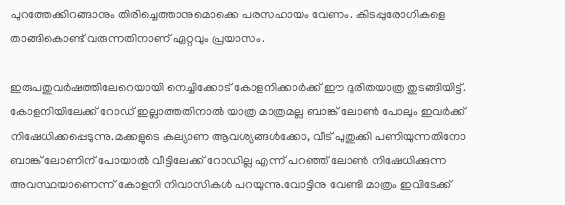പുറത്തേക്കിറങ്ങാനും തിരിച്ചെത്താനുമൊക്കെ പരസഹായം വേണം. കിടപ്പുരോഗികളെ താങ്ങികൊണ്ട് വരുന്നതിനാണ് ഏറ്റവും പ്രയാസം.

ഇരുപതുവര്‍ഷത്തിലേറെയായി നെച്ചിക്കോട് കോളനിക്കാര്‍ക്ക് ഈ ദുരിതയാത്ര തുടങ്ങിയിട്ട്. കോളനിയിലേക്ക് റോഡ് ഇല്ലാത്തതിനാല്‍ യാത്ര മാത്രമല്ല ബാങ്ക് ലോണ്‍ പോലും ഇവര്‍ക്ക് നിഷേധിക്കപ്പെടുന്നു.മക്കളുടെ കല്യാണ ആവശ്യങ്ങള്‍ക്കോ, വീട് പുതുക്കി പണിയുന്നതിനോ ബാങ്ക് ലോണിന് പോയാല്‍ വീട്ടിലേക്ക് റോഡില്ല എന്ന് പറഞ്ഞ് ലോണ്‍ നിഷേധിക്കുന്ന അവസ്ഥയാണെന്ന് കോളനി നിവാസികള്‍ പറയുന്നു.വോട്ടിനു വേണ്ടി മാത്രം ഇവിടേക്ക്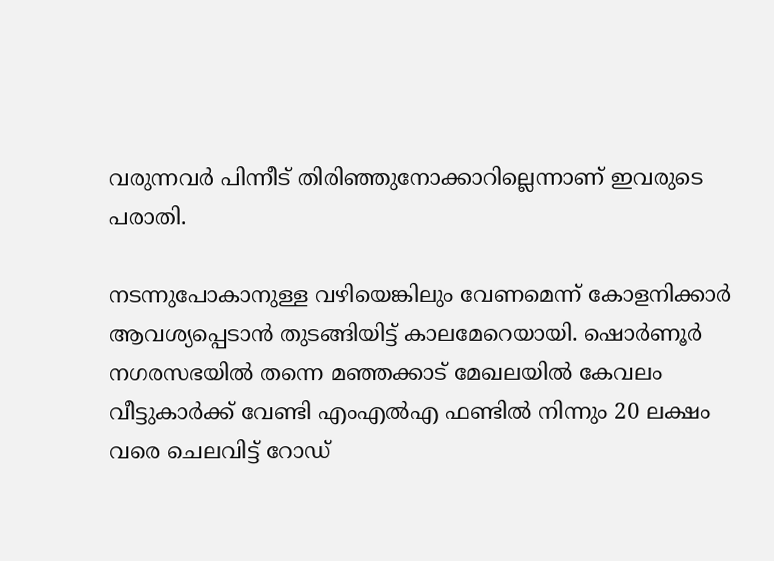വരുന്നവര്‍ പിന്നീട് തിരിഞ്ഞുനോക്കാറില്ലെന്നാണ് ഇവരുടെ പരാതി.

നടന്നുപോകാനുള്ള വഴിയെങ്കിലും വേണമെന്ന് കോളനിക്കാര്‍ ആവശ്യപ്പെടാന്‍ തുടങ്ങിയിട്ട് കാലമേറെയായി. ഷൊര്‍ണൂര്‍ നഗരസഭയില്‍ തന്നെ മഞ്ഞക്കാട് മേഖലയില്‍ കേവലം വീട്ടുകാര്‍ക്ക് വേണ്ടി എംഎല്‍എ ഫണ്ടില്‍ നിന്നും 20 ലക്ഷം വരെ ചെലവിട്ട് റോഡ്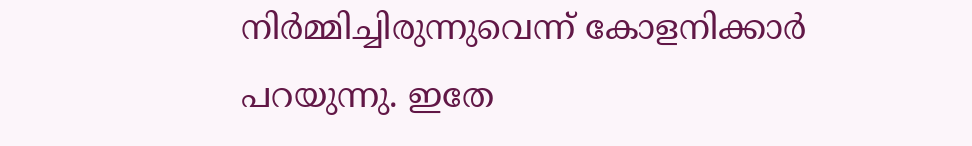നിര്‍മ്മിച്ചിരുന്നുവെന്ന് കോളനിക്കാര്‍ പറയുന്നു. ഇതേ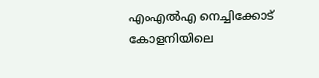എംഎല്‍എ നെച്ചിക്കോട് കോളനിയിലെ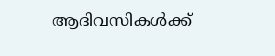ആദിവസികള്‍ക്ക്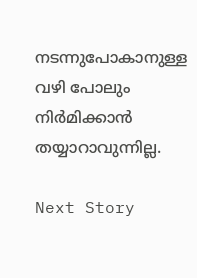നടന്നുപോകാനുള്ള വഴി പോലും നിര്‍മിക്കാന്‍ തയ്യാറാവുന്നില്ല.

Next Story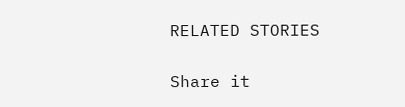RELATED STORIES

Share it